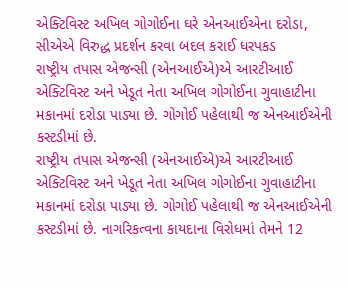એક્ટિવિસ્ટ અખિલ ગોગોઈના ઘરે એનઆઈએના દરોડા, સીએએ વિરુદ્ધ પ્રદર્શન કરવા બદલ કરાઈ ધરપકડ
રાષ્ટ્રીય તપાસ એજન્સી (એનઆઈએ)એ આરટીઆઈ એક્ટિવિસ્ટ અને ખેડૂત નેતા અખિલ ગોગોઈના ગુવાહાટીના મકાનમાં દરોડા પાડ્યા છે. ગોગોઈ પહેલાથી જ એનઆઈએની કસ્ટડીમાં છે.
રાષ્ટ્રીય તપાસ એજન્સી (એનઆઈએ)એ આરટીઆઈ એક્ટિવિસ્ટ અને ખેડૂત નેતા અખિલ ગોગોઈના ગુવાહાટીના મકાનમાં દરોડા પાડ્યા છે. ગોગોઈ પહેલાથી જ એનઆઈએની કસ્ટડીમાં છે. નાગરિકત્વના કાયદાના વિરોધમાં તેમને 12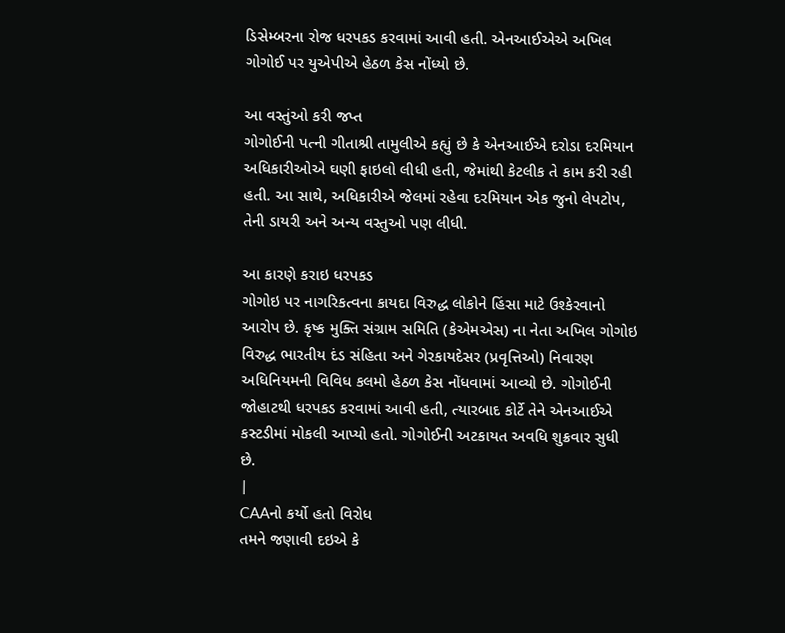ડિસેમ્બરના રોજ ધરપકડ કરવામાં આવી હતી. એનઆઈએએ અખિલ ગોગોઈ પર યુએપીએ હેઠળ કેસ નોંધ્યો છે.

આ વસ્તુંઓ કરી જપ્ત
ગોગોઈની પત્ની ગીતાશ્રી તામુલીએ કહ્યું છે કે એનઆઈએ દરોડા દરમિયાન અધિકારીઓએ ઘણી ફાઇલો લીધી હતી, જેમાંથી કેટલીક તે કામ કરી રહી હતી. આ સાથે, અધિકારીએ જેલમાં રહેવા દરમિયાન એક જુનો લેપટોપ, તેની ડાયરી અને અન્ય વસ્તુઓ પણ લીધી.

આ કારણે કરાઇ ધરપકડ
ગોગોઇ પર નાગરિકત્વના કાયદા વિરુદ્ધ લોકોને હિંસા માટે ઉશ્કેરવાનો આરોપ છે. કૃષ્ક મુક્તિ સંગ્રામ સમિતિ (કેએમએસ) ના નેતા અખિલ ગોગોઇ વિરુદ્ધ ભારતીય દંડ સંહિતા અને ગેરકાયદેસર (પ્રવૃત્તિઓ) નિવારણ અધિનિયમની વિવિધ કલમો હેઠળ કેસ નોંધવામાં આવ્યો છે. ગોગોઈની જોહાટથી ધરપકડ કરવામાં આવી હતી, ત્યારબાદ કોર્ટે તેને એનઆઈએ કસ્ટડીમાં મોકલી આપ્યો હતો. ગોગોઈની અટકાયત અવધિ શુક્રવાર સુધી છે.
|
CAAનો કર્યો હતો વિરોધ
તમને જણાવી દઇએ કે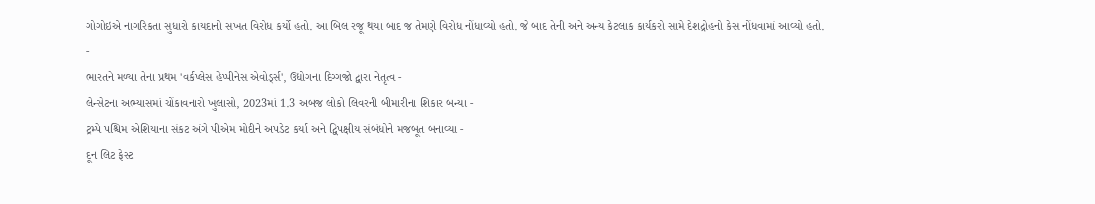ગોગોઇએ નાગરિકતા સુધારો કાયદાનો સખત વિરોધ કર્યો હતો. આ બિલ રજૂ થયા બાદ જ તેમણે વિરોધ નોંધાવ્યો હતો. જે બાદ તેની અને અન્ય કેટલાક કાર્યકરો સામે દેશદ્રોહનો કેસ નોંધવામાં આવ્યો હતો.
-
ભારતને મળ્યા તેના પ્રથમ 'વર્કપ્લેસ હેપ્પીનેસ એવોર્ડ્સ', ઉદ્યોગના દિગ્ગજો દ્વારા નેતૃત્વ -
લેન્સેટના અભ્યાસમાં ચોંકાવનારો ખુલાસો, 2023માં 1.3 અબજ લોકો લિવરની બીમારીના શિકાર બન્યા -
ટ્રમ્પે પશ્ચિમ એશિયાના સંકટ અંગે પીએમ મોદીને અપડેટ કર્યા અને દ્વિપક્ષીય સંબંધોને મજબૂત બનાવ્યા -
દૂન લિટ ફેસ્ટ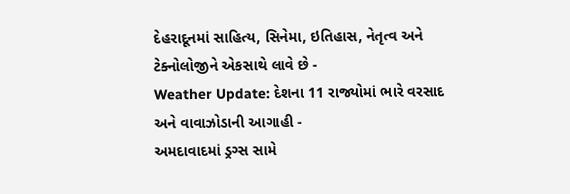દેહરાદૂનમાં સાહિત્ય, સિનેમા, ઇતિહાસ, નેતૃત્વ અને ટેક્નોલોજીને એકસાથે લાવે છે -
Weather Update: દેશના 11 રાજ્યોમાં ભારે વરસાદ અને વાવાઝોડાની આગાહી -
અમદાવાદમાં ડ્રગ્સ સામે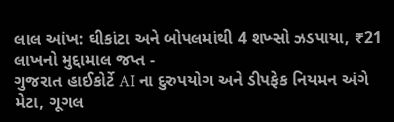લાલ આંખ: ઘીકાંટા અને બોપલમાંથી 4 શખ્સો ઝડપાયા, ₹21 લાખનો મુદ્દામાલ જપ્ત -
ગુજરાત હાઈકોર્ટે AI ના દુરુપયોગ અને ડીપફેક નિયમન અંગે મેટા, ગૂગલ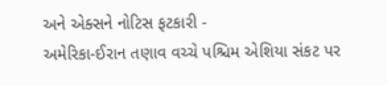અને એક્સને નોટિસ ફટકારી -
અમેરિકા-ઈરાન તણાવ વચ્ચે પશ્ચિમ એશિયા સંકટ પર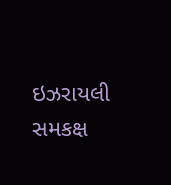ઇઝરાયલી સમકક્ષ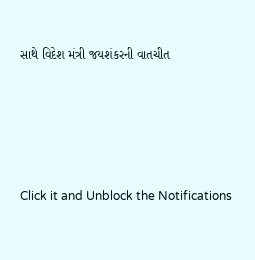સાથે વિદેશ મંત્રી જયશંકરની વાતચીત





Click it and Unblock the Notifications